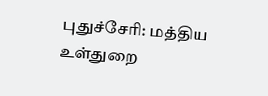புதுச்சேரி: மத்திய உள்துறை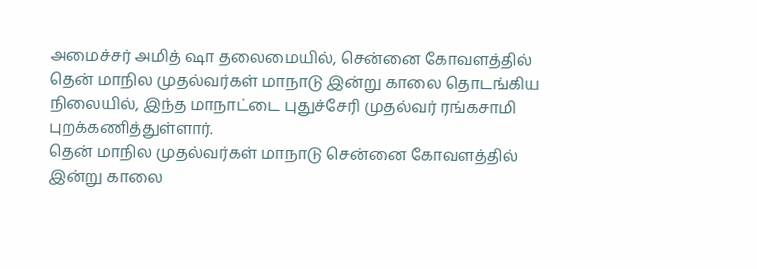அமைச்சர் அமித் ஷா தலைமையில், சென்னை கோவளத்தில் தென் மாநில முதல்வர்கள் மாநாடு இன்று காலை தொடங்கிய நிலையில், இந்த மாநாட்டை புதுச்சேரி முதல்வர் ரங்கசாமி புறக்கணித்துள்ளார்.
தென் மாநில முதல்வர்கள் மாநாடு சென்னை கோவளத்தில் இன்று காலை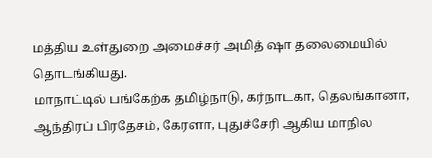மத்திய உள்துறை அமைச்சர் அமித் ஷா தலைமையில் தொடங்கியது.
மாநாட்டில் பங்கேற்க தமிழ்நாடு, கர்நாடகா, தெலங்கானா, ஆந்திரப் பிரதேசம், கேரளா, புதுச்சேரி ஆகிய மாநில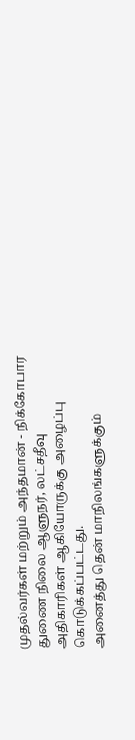முதல்வர்கள் மற்றும் அந்தமான் - நிக்கோபார துணை நிலை ஆளுநர், லட்சதீவு அதிகாரிகள் ஆகியோருக்கு அழைப்பு கொடுக்கப்பட்டது.
அனைத்து தென் மாநிலங்களுக்கும்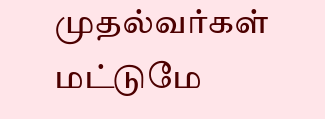முதல்வர்கள் மட்டுமே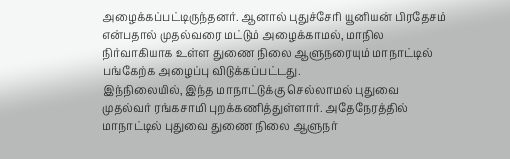அழைக்கப்பட்டிருந்தனர். ஆனால் புதுச்சேரி யூனியன் பிரதேசம் என்பதால் முதல்வரை மட்டும் அழைக்காமல், மாநில நிர்வாகியாக உள்ள துணை நிலை ஆளுநரையும் மாநாட்டில் பங்கேற்க அழைப்பு விடுக்கப்பட்டது.
இந்நிலையில், இந்த மாநாட்டுக்கு செல்லாமல் புதுவை முதல்வர் ரங்கசாமி புறக்கணித்துள்ளார். அதேநேரத்தில் மாநாட்டில் புதுவை துணை நிலை ஆளுநர்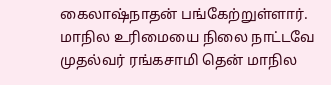கைலாஷ்நாதன் பங்கேற்றுள்ளார்.
மாநில உரிமையை நிலை நாட்டவே முதல்வர் ரங்கசாமி தென் மாநில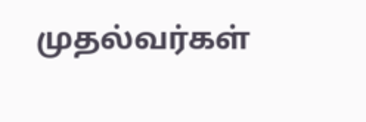முதல்வர்கள்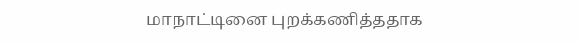மாநாட்டினை புறக்கணித்ததாக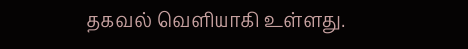தகவல் வெளியாகி உள்ளது.